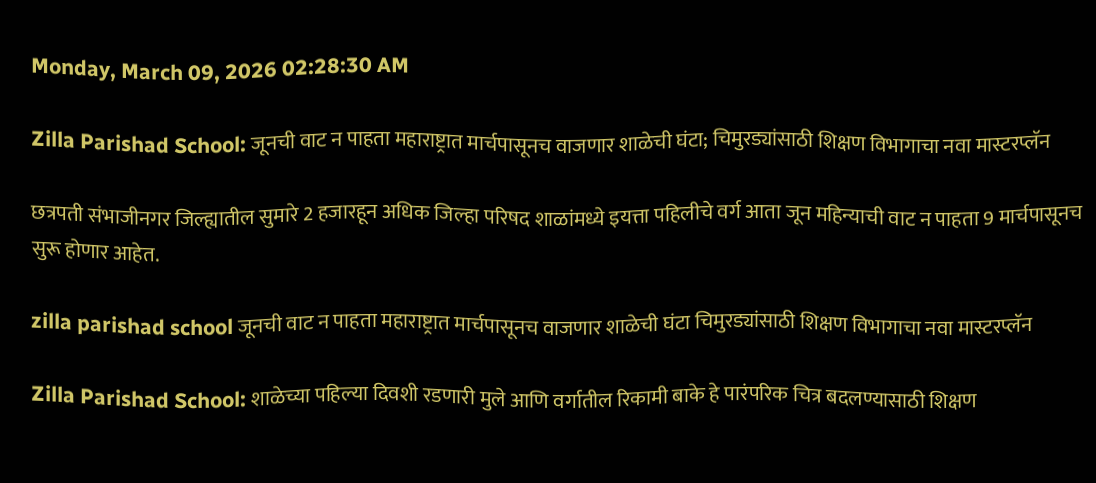Monday, March 09, 2026 02:28:30 AM

Zilla Parishad School: जूनची वाट न पाहता महाराष्ट्रात मार्चपासूनच वाजणार शाळेची घंटा; चिमुरड्यांसाठी शिक्षण विभागाचा नवा मास्टरप्लॅन

छत्रपती संभाजीनगर जिल्ह्यातील सुमारे 2 हजारहून अधिक जिल्हा परिषद शाळांमध्ये इयत्ता पहिलीचे वर्ग आता जून महिन्याची वाट न पाहता 9 मार्चपासूनच सुरू होणार आहेत.

zilla parishad school जूनची वाट न पाहता महाराष्ट्रात मार्चपासूनच वाजणार शाळेची घंटा चिमुरड्यांसाठी शिक्षण विभागाचा नवा मास्टरप्लॅन

Zilla Parishad School: शाळेच्या पहिल्या दिवशी रडणारी मुले आणि वर्गातील रिकामी बाके हे पारंपरिक चित्र बदलण्यासाठी शिक्षण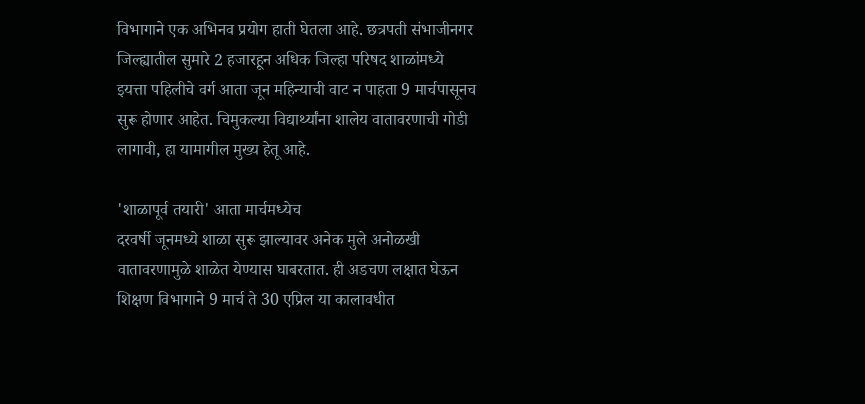विभागाने एक अभिनव प्रयोग हाती घेतला आहे. छत्रपती संभाजीनगर जिल्ह्यातील सुमारे 2 हजारहून अधिक जिल्हा परिषद शाळांमध्ये इयत्ता पहिलीचे वर्ग आता जून महिन्याची वाट न पाहता 9 मार्चपासूनच सुरू होणार आहेत. चिमुकल्या विद्यार्थ्यांना शालेय वातावरणाची गोडी लागावी, हा यामागील मुख्य हेतू आहे.

'शाळापूर्व तयारी' आता मार्चमध्येच
दरवर्षी जूनमध्ये शाळा सुरू झाल्यावर अनेक मुले अनोळखी वातावरणामुळे शाळेत येण्यास घाबरतात. ही अडचण लक्षात घेऊन शिक्षण विभागाने 9 मार्च ते 30 एप्रिल या कालावधीत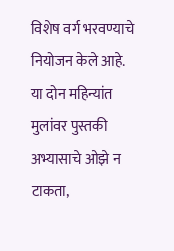विशेष वर्ग भरवण्याचे नियोजन केले आहे. या दोन महिन्यांत मुलांवर पुस्तकी अभ्यासाचे ओझे न टाकता,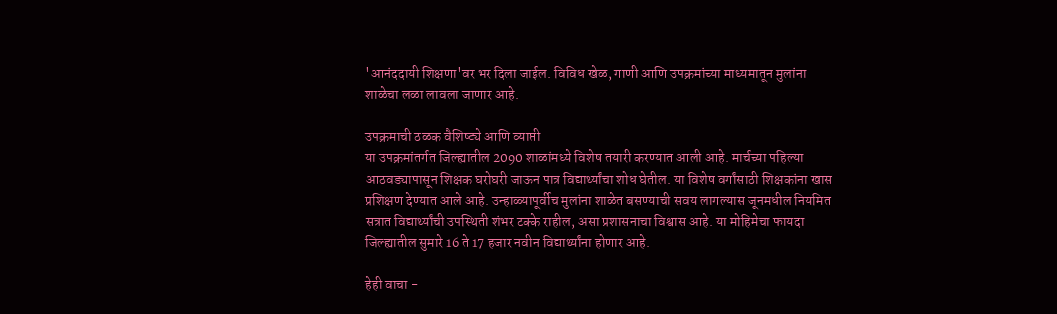'आनंददायी शिक्षणा'वर भर दिला जाईल. विविध खेळ, गाणी आणि उपक्रमांच्या माध्यमातून मुलांना शाळेचा लळा लावला जाणार आहे.

उपक्रमाची ठळक वैशिष्ट्ये आणि व्याप्ती
या उपक्रमांतर्गत जिल्ह्यातील 2090 शाळांमध्ये विशेष तयारी करण्यात आली आहे. मार्चच्या पहिल्या आठवड्यापासून शिक्षक घरोघरी जाऊन पात्र विद्यार्थ्यांचा शोध घेतील. या विशेष वर्गांसाठी शिक्षकांना खास प्रशिक्षण देण्यात आले आहे. उन्हाळ्यापूर्वीच मुलांना शाळेत बसण्याची सवय लागल्यास जूनमधील नियमित सत्रात विद्यार्थ्यांची उपस्थिती शंभर टक्के राहील, असा प्रशासनाचा विश्वास आहे. या मोहिमेचा फायदा जिल्ह्यातील सुमारे 16 ते 17 हजार नवीन विद्यार्थ्यांना होणार आहे.

हेही वाचा -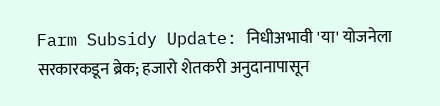Farm Subsidy Update: निधीअभावी 'या' योजनेला सरकारकडून ब्रेक; हजारो शेतकरी अनुदानापासून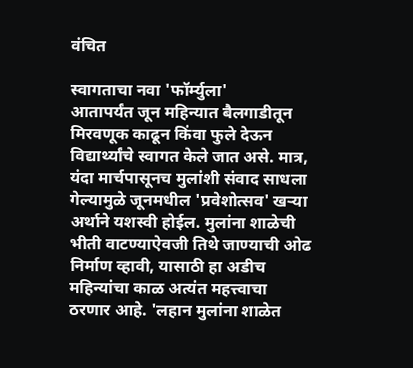वंचित

स्वागताचा नवा 'फॉर्म्युला'
आतापर्यंत जून महिन्यात बैलगाडीतून मिरवणूक काढून किंवा फुले देऊन विद्यार्थ्यांचे स्वागत केले जात असे. मात्र, यंदा मार्चपासूनच मुलांशी संवाद साधला गेल्यामुळे जूनमधील 'प्रवेशोत्सव' खऱ्या अर्थाने यशस्वी होईल. मुलांना शाळेची भीती वाटण्याऐवजी तिथे जाण्याची ओढ निर्माण व्हावी, यासाठी हा अडीच महिन्यांचा काळ अत्यंत महत्त्वाचा ठरणार आहे. 'लहान मुलांना शाळेत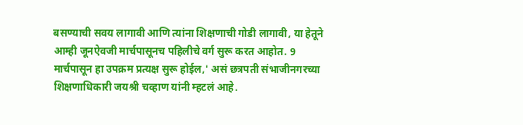बसण्याची सवय लागावी आणि त्यांना शिक्षणाची गोडी लागावी, या हेतूने आम्ही जूनऐवजी मार्चपासूनच पहिलीचे वर्ग सुरू करत आहोत. 9 मार्चपासून हा उपक्रम प्रत्यक्ष सुरू होईल,' असं छत्रपती संभाजीनगरच्या शिक्षणाधिकारी जयश्री चव्हाण यांनी म्हटलं आहे.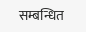सम्बन्धित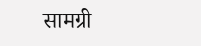सामग्री